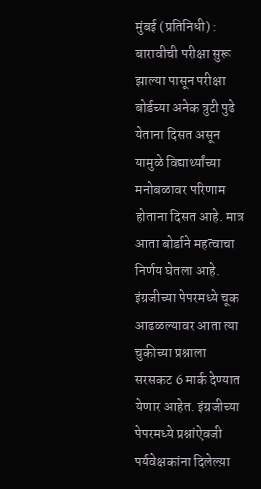मुंबई (प्रतिनिधी) : बारावीची परीक्षा सुरू झाल्या पासून परीक्षा बोर्डच्या अनेक त्रुटी पुढे येताना दिसत असून यामुळे विद्यार्थ्यांच्या मनोबळावर परिणाम होताना दिसत आहे. मात्र आता बोर्डाने महत्वाचा निर्णय घेतला आहे.
इंग्रजीच्या पेपरमध्ये चूक आढळल्यावर आता त्या चुकीच्या प्रश्नाला सरसकट 6 मार्क देण्यात येणार आहेत. इंग्रजीच्या पेपरमध्ये प्रश्नांऐवजी पर्यवेक्षकांना दिलेल्य़ा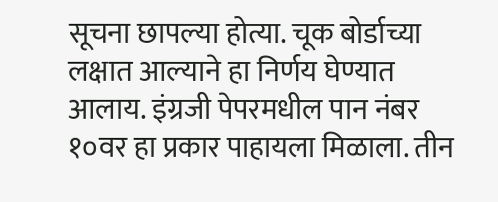सूचना छापल्या होत्या. चूक बोर्डाच्या लक्षात आल्याने हा निर्णय घेण्यात आलाय. इंग्रजी पेपरमधील पान नंबर १०वर हा प्रकार पाहायला मिळाला. तीन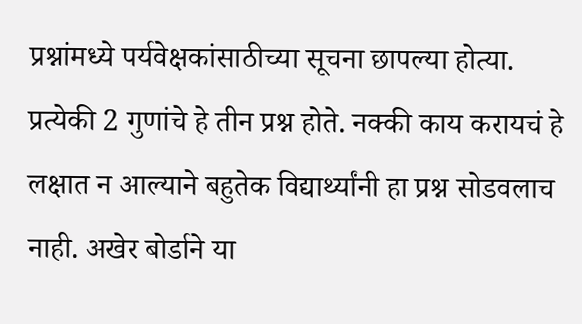प्रश्नांमध्ये पर्यवेक्षकांसाठीच्या सूचना छापल्या होत्या. प्रत्येकी 2 गुणांचे हे तीन प्रश्न होते. नक्की काय करायचं हे लक्षात न आल्याने बहुतेक विद्यार्थ्यांनी हा प्रश्न सोडवलाच नाही. अखेर बोर्डाने या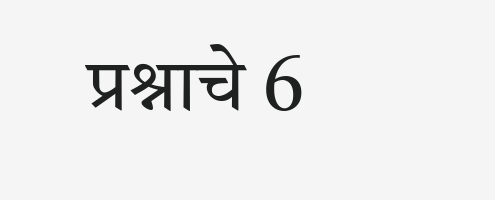प्रश्नाचे 6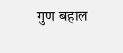गुण बहाल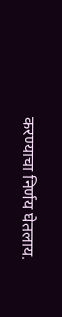करण्याचा निर्णय घेतलाय.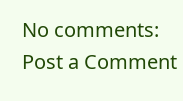No comments:
Post a Comment